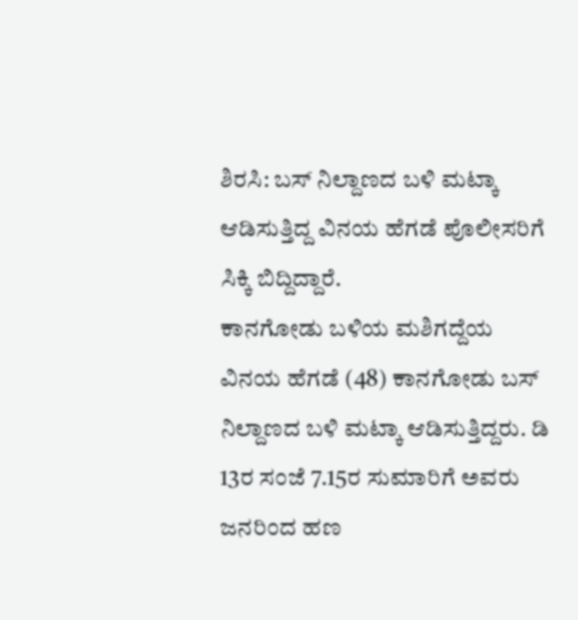ಶಿರಸಿ: ಬಸ್ ನಿಲ್ದಾಣದ ಬಳಿ ಮಟ್ಕಾ ಆಡಿಸುತ್ತಿದ್ದ ವಿನಯ ಹೆಗಡೆ ಪೊಲೀಸರಿಗೆ ಸಿಕ್ಕಿ ಬಿದ್ದಿದ್ದಾರೆ.
ಕಾನಗೋಡು ಬಳಿಯ ಮಶಿಗದ್ದೆಯ ವಿನಯ ಹೆಗಡೆ (48) ಕಾನಗೋಡು ಬಸ್ ನಿಲ್ದಾಣದ ಬಳಿ ಮಟ್ಕಾ ಆಡಿಸುತ್ತಿದ್ದರು. ಡಿ 13ರ ಸಂಜೆ 7.15ರ ಸುಮಾರಿಗೆ ಅವರು ಜನರಿಂದ ಹಣ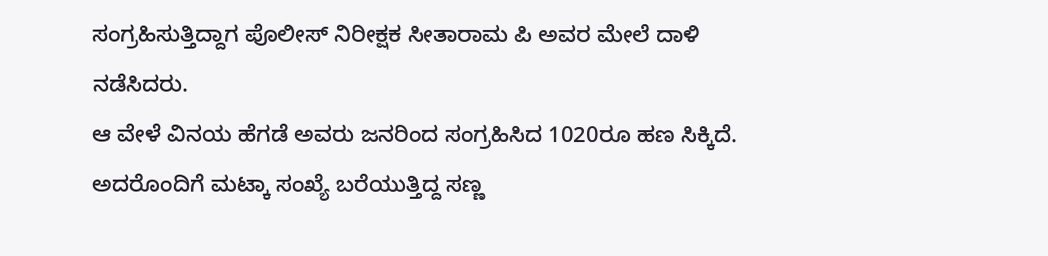ಸಂಗ್ರಹಿಸುತ್ತಿದ್ದಾಗ ಪೊಲೀಸ್ ನಿರೀಕ್ಷಕ ಸೀತಾರಾಮ ಪಿ ಅವರ ಮೇಲೆ ದಾಳಿ ನಡೆಸಿದರು.
ಆ ವೇಳೆ ವಿನಯ ಹೆಗಡೆ ಅವರು ಜನರಿಂದ ಸಂಗ್ರಹಿಸಿದ 1020ರೂ ಹಣ ಸಿಕ್ಕಿದೆ. ಅದರೊಂದಿಗೆ ಮಟ್ಕಾ ಸಂಖ್ಯೆ ಬರೆಯುತ್ತಿದ್ದ ಸಣ್ಣ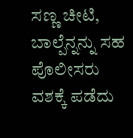ಸಣ್ಣ ಚೀಟಿ, ಬಾಲ್ಪೆನ್ನನ್ನು ಸಹ ಪೊಲೀಸರು ವಶಕ್ಕೆ ಪಡೆದು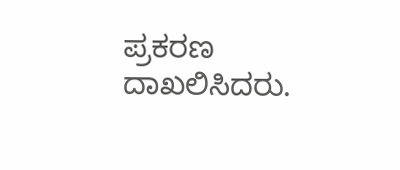ಪ್ರಕರಣ ದಾಖಲಿಸಿದರು.